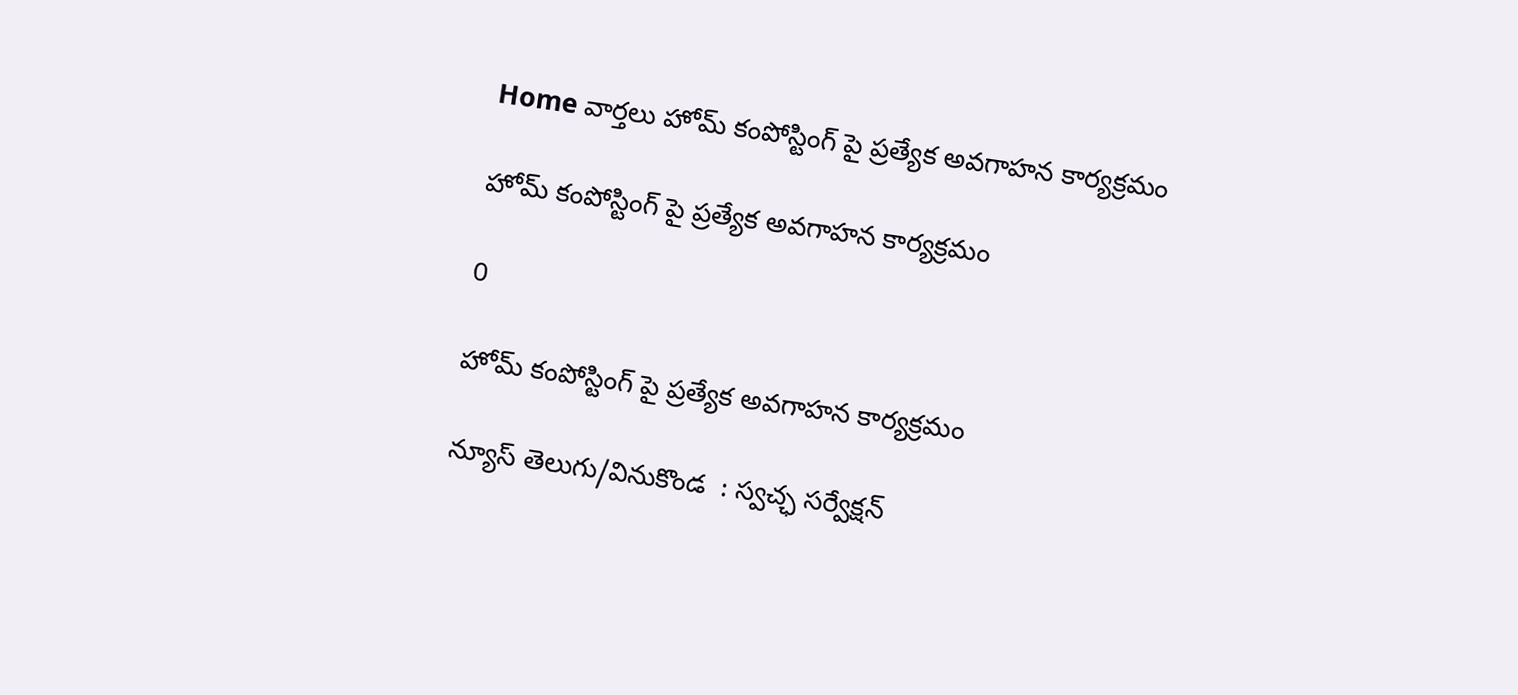Home వార్తలు హోమ్ కంపోస్టింగ్ పై ప్రత్యేక అవగాహన కార్యక్రమం

హోమ్ కంపోస్టింగ్ పై ప్రత్యేక అవగాహన కార్యక్రమం

0

హోమ్ కంపోస్టింగ్ పై ప్రత్యేక అవగాహన కార్యక్రమం

న్యూస్ తెలుగు/వినుకొండ  : స్వచ్ఛ సర్వేక్షన్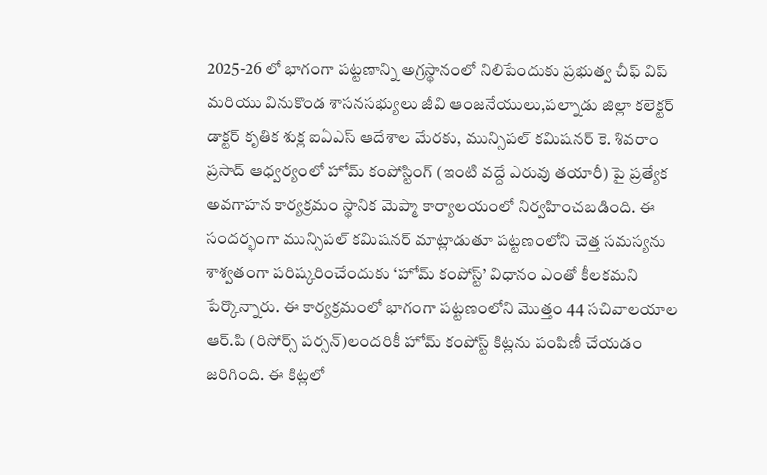2025-26 లో భాగంగా పట్టణాన్ని అగ్రస్థానంలో నిలిపేందుకు ప్రభుత్వ చీఫ్ విప్ మరియు వినుకొండ శాసనసభ్యులు జీవి ఆంజనేయులు,పల్నాడు జిల్లా కలెక్టర్ డాక్టర్ కృతిక శుక్ల ఐఏఎస్ ఆదేశాల మేరకు, మున్సిపల్ కమిషనర్ కె. శివరాం ప్రసాద్ ఆధ్వర్యంలో హోమ్ కంపోస్టింగ్ (ఇంటి వద్దే ఎరువు తయారీ) పై ప్రత్యేక అవగాహన కార్యక్రమం స్థానిక మెప్మా కార్యాలయంలో నిర్వహించబడింది. ఈ సందర్భంగా మున్సిపల్ కమిషనర్ మాట్లాడుతూ పట్టణంలోని చెత్త సమస్యను శాశ్వతంగా పరిష్కరించేందుకు ‘హోమ్ కంపోస్ట్’ విధానం ఎంతో కీలకమని పేర్కొన్నారు. ఈ కార్యక్రమంలో భాగంగా పట్టణంలోని మొత్తం 44 సచివాలయాల ఆర్.పి (రిసోర్స్ పర్సన్)లందరికీ హోమ్ కంపోస్ట్ కిట్లను పంపిణీ చేయడం జరిగింది. ఈ కిట్లలో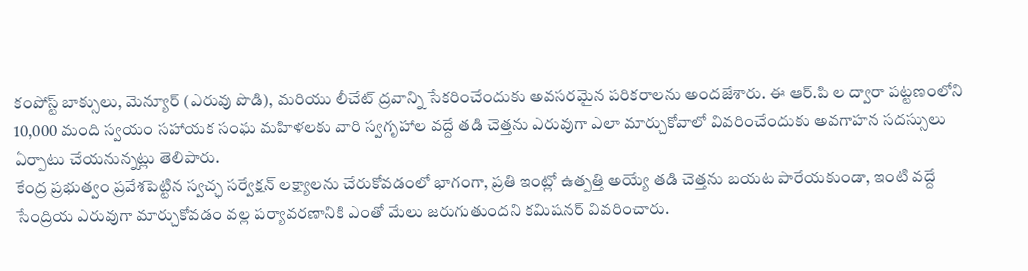కంపోస్ట్ బాక్సులు, మెన్యూర్ (ఎరువు పొడి), మరియు లీచేట్ ద్రవాన్ని సేకరించేందుకు అవసరమైన పరికరాలను అందజేశారు. ఈ ఆర్.పి ల ద్వారా పట్టణంలోని 10,000 మంది స్వయం సహాయక సంఘ మహిళలకు వారి స్వగృహాల వద్దే తడి చెత్తను ఎరువుగా ఎలా మార్చుకోవాలో వివరించేందుకు అవగాహన సదస్సులు ఏర్పాటు చేయనున్నట్లు తెలిపారు.
కేంద్ర ప్రభుత్వం ప్రవేశపెట్టిన స్వచ్ఛ సర్వేక్షన్ లక్ష్యాలను చేరుకోవడంలో భాగంగా, ప్రతి ఇంట్లో ఉత్పత్తి అయ్యే తడి చెత్తను బయట పారేయకుండా, ఇంటి వద్దే సేంద్రియ ఎరువుగా మార్చుకోవడం వల్ల పర్యావరణానికి ఎంతో మేలు జరుగుతుందని కమిషనర్ వివరించారు.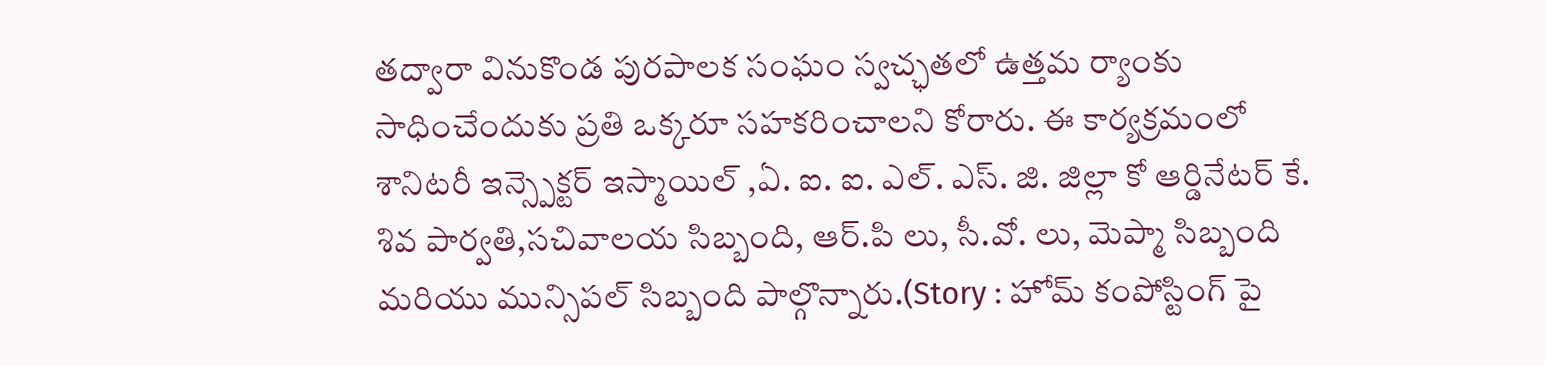తద్వారా వినుకొండ పురపాలక సంఘం స్వచ్ఛతలో ఉత్తమ ర్యాంకు సాధించేందుకు ప్రతి ఒక్కరూ సహకరించాలని కోరారు. ఈ కార్యక్రమంలో శానిటరీ ఇన్స్పెక్టర్ ఇస్మాయిల్ ,ఏ. ఐ. ఐ. ఎల్. ఎస్. జి. జిల్లా కో ఆర్డినేటర్ కే. శివ పార్వతి,సచివాలయ సిబ్బంది, ఆర్.పి లు, సీ.వో. లు, మెప్మా సిబ్బంది మరియు మున్సిపల్ సిబ్బంది పాల్గొన్నారు.(Story : హోమ్ కంపోస్టింగ్ పై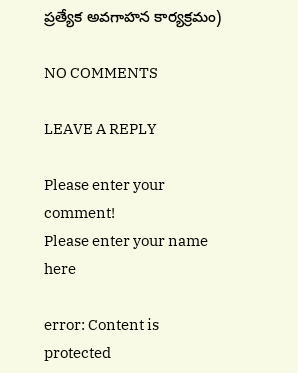ప్రత్యేక అవగాహన కార్యక్రమం)

NO COMMENTS

LEAVE A REPLY

Please enter your comment!
Please enter your name here

error: Content is protected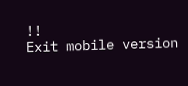!!
Exit mobile version